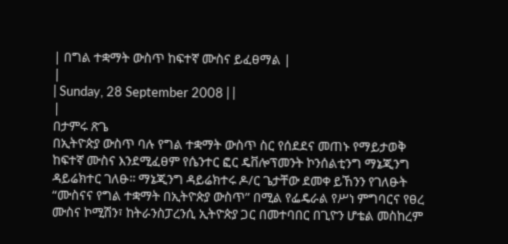| በግል ተቋማት ውስጥ ከፍተኛ ሙስና ይፈፀማል |
|
| Sunday, 28 September 2008 | |
|
በታምሩ ጽጌ
በኢትዮጵያ ውስጥ ባሉ የግል ተቋማት ውስጥ ስር የሰደደና መጠኑ የማይታወቅ ከፍተኛ ሙስና እንደሚፈፀም የሴንተር ፎር ዴቨሎፕመንት ኮንሰልቲንግ ማኔጂንግ ዳይሬክተር ገለፁ፡፡ ማኔጂንግ ዳይሬክተሩ ዶ/ር ጌታቸው ደመቀ ይኸንን የገለፁት “ሙስናና የግል ተቋማት በኢትዮጵያ ውስጥ” በሚል የፌዴራል የሥነ ምግባርና የፀረ ሙስና ኮሚሽን፣ ከትራንስፓረንሲ ኢትዮጵያ ጋር በመተባበር በጊዮን ሆቴል መስከረም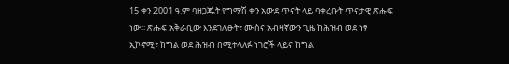15 ቀን 2001 ዓ.ም ባዘጋጁት የግማሽ ቀን አውደ ጥናት ላይ ባቀረቡት ጥናታዊ ጽሑፍ ነው፡፡ ጽሑፍ አቅራቢው እንደገለፁት፣ ሙስና አብዛኛውን ጊዜ ከሕዝብ ወደ ነፃ ኢኮኖሚ፣ ከግል ወደ ሕዝብ በሚተላለፉ ነገሮች ላይና ከግል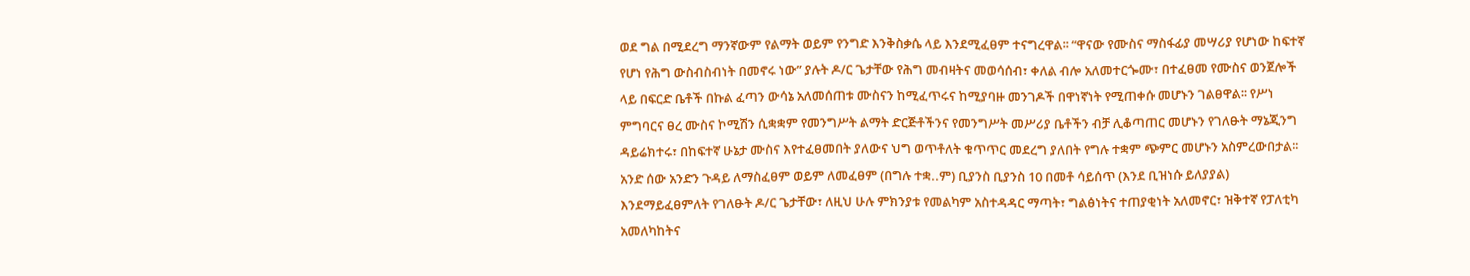ወደ ግል በሚደረግ ማንኛውም የልማት ወይም የንግድ እንቅስቃሴ ላይ እንደሚፈፀም ተናግረዋል፡፡ “ዋናው የሙስና ማስፋፊያ መሣሪያ የሆነው ከፍተኛ የሆነ የሕግ ውስብስብነት በመኖሩ ነው” ያሉት ዶ/ር ጌታቸው የሕግ መብዛትና መወሳሰብ፣ ቀለል ብሎ አለመተርጐሙ፣ በተፈፀመ የሙስና ወንጀሎች ላይ በፍርድ ቤቶች በኩል ፈጣን ውሳኔ አለመሰጠቱ ሙስናን ከሚፈጥሩና ከሚያባዙ መንገዶች በዋነኛነት የሚጠቀሱ መሆኑን ገልፀዋል፡፡ የሥነ ምግባርና ፀረ ሙስና ኮሚሽን ሲቋቋም የመንግሥት ልማት ድርጅቶችንና የመንግሥት መሥሪያ ቤቶችን ብቻ ሊቆጣጠር መሆኑን የገለፁት ማኔጂንግ ዳይሬክተሩ፣ በከፍተኛ ሁኔታ ሙስና እየተፈፀመበት ያለውና ህግ ወጥቶለት ቁጥጥር መደረግ ያለበት የግሉ ተቋም ጭምር መሆኑን አስምረውበታል፡፡ አንድ ሰው አንድን ጉዳይ ለማስፈፀም ወይም ለመፈፀም (በግሉ ተቋ..ም) ቢያንስ ቢያንስ 10 በመቶ ሳይሰጥ (እንደ ቢዝነሱ ይለያያል) እንደማይፈፀምለት የገለፁት ዶ/ር ጌታቸው፣ ለዚህ ሁሉ ምክንያቱ የመልካም አስተዳዳር ማጣት፣ ግልፅነትና ተጠያቂነት አለመኖር፣ ዝቅተኛ የፓለቲካ አመለካከትና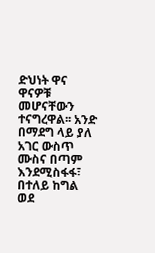ድህነት ዋና ዋናዎቹ መሆናቸውን ተናግረዋል፡፡ አንድ በማደግ ላይ ያለ አገር ውስጥ ሙስና በጣም እንደሚስፋፋ፣ በተለይ ከግል ወደ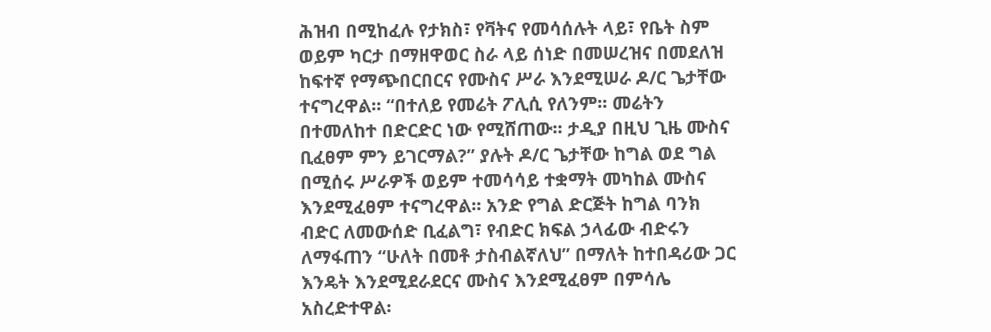ሕዝብ በሚከፈሉ የታክስ፣ የቫትና የመሳሰሉት ላይ፣ የቤት ስም ወይም ካርታ በማዘዋወር ስራ ላይ ሰነድ በመሠረዝና በመደለዝ ከፍተኛ የማጭበርበርና የሙስና ሥራ እንደሚሠራ ዶ/ር ጌታቸው ተናግረዋል፡፡ “በተለይ የመሬት ፖሊሲ የለንም፡፡ መሬትን በተመለከተ በድርድር ነው የሚሸጠው፡፡ ታዲያ በዚህ ጊዜ ሙስና ቢፈፀም ምን ይገርማል?” ያሉት ዶ/ር ጌታቸው ከግል ወደ ግል በሚሰሩ ሥራዎች ወይም ተመሳሳይ ተቋማት መካከል ሙስና እንደሚፈፀም ተናግረዋል፡፡ አንድ የግል ድርጅት ከግል ባንክ ብድር ለመውሰድ ቢፈልግ፣ የብድር ክፍል ኃላፊው ብድሩን ለማፋጠን “ሁለት በመቶ ታስብልኛለህ” በማለት ከተበዳሪው ጋር እንዴት እንደሚደራደርና ሙስና እንደሚፈፀም በምሳሌ አስረድተዋል፡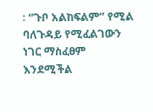፡ “ጉቦ አልከፍልም” የሚል ባለጉዳይ የሚፈልገውን ነገር ማስፈፀም እንደሚችል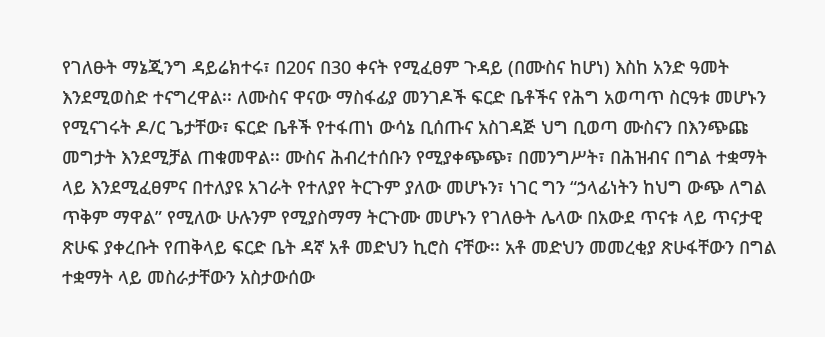የገለፁት ማኔጂንግ ዳይሬክተሩ፣ በ20ና በ30 ቀናት የሚፈፀም ጉዳይ (በሙስና ከሆነ) እስከ አንድ ዓመት እንደሚወስድ ተናግረዋል፡፡ ለሙስና ዋናው ማስፋፊያ መንገዶች ፍርድ ቤቶችና የሕግ አወጣጥ ስርዓቱ መሆኑን የሚናገሩት ዶ/ር ጌታቸው፣ ፍርድ ቤቶች የተፋጠነ ውሳኔ ቢሰጡና አስገዳጅ ህግ ቢወጣ ሙስናን በእንጭጩ መግታት እንደሚቻል ጠቁመዋል፡፡ ሙስና ሕብረተሰቡን የሚያቀጭጭ፣ በመንግሥት፣ በሕዝብና በግል ተቋማት ላይ እንደሚፈፀምና በተለያዩ አገራት የተለያየ ትርጉም ያለው መሆኑን፣ ነገር ግን “ኃላፊነትን ከህግ ውጭ ለግል ጥቅም ማዋል” የሚለው ሁሉንም የሚያስማማ ትርጉሙ መሆኑን የገለፁት ሌላው በአውደ ጥናቱ ላይ ጥናታዊ ጽሁፍ ያቀረቡት የጠቅላይ ፍርድ ቤት ዳኛ አቶ መድህን ኪሮስ ናቸው፡፡ አቶ መድህን መመረቂያ ጽሁፋቸውን በግል ተቋማት ላይ መስራታቸውን አስታውሰው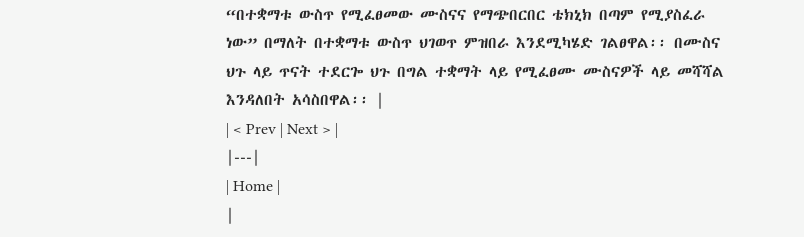“በተቋማቱ ውስጥ የሚፈፀመው ሙስናና የማጭበርበር ቴክኒክ በጣም የሚያስፈራ ነው” በማለት በተቋማቱ ውስጥ ህገወጥ ምዝበራ እንደሚካሄድ ገልፀዋል፡፡ በሙስና ህጉ ላይ ጥናት ተደርጐ ህጉ በግል ተቋማት ላይ የሚፈፀሙ ሙስናዎች ላይ መሻሻል እንዳለበት አሳስበዋል፡፡ |
| < Prev | Next > |
|---|
| Home |
|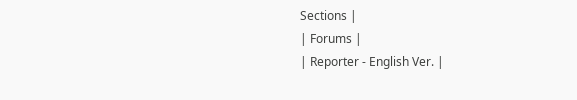Sections |
| Forums |
| Reporter - English Ver. |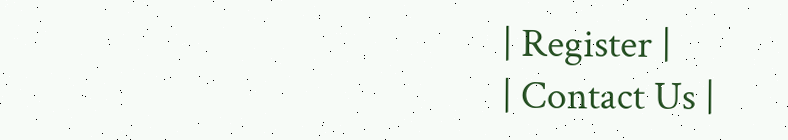| Register |
| Contact Us |